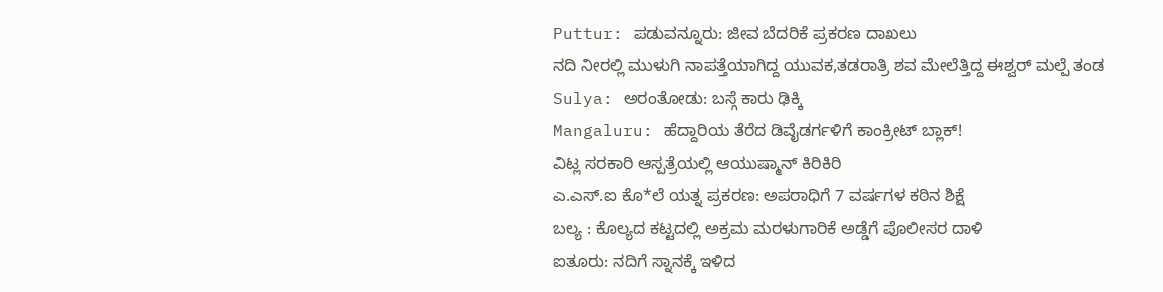Puttur: ಪಡುವನ್ನೂರು: ಜೀವ ಬೆದರಿಕೆ ಪ್ರಕರಣ ದಾಖಲು
ನದಿ ನೀರಲ್ಲಿ ಮುಳುಗಿ ನಾಪತ್ತೆಯಾಗಿದ್ದ ಯುವಕ,ತಡರಾತ್ರಿ ಶವ ಮೇಲೆತ್ತಿದ್ದ ಈಶ್ವರ್ ಮಲ್ಪೆ ತಂಡ
Sulya: ಅರಂತೋಡು: ಬಸ್ಗೆ ಕಾರು ಢಿಕ್ಕಿ
Mangaluru: ಹೆದ್ದಾರಿಯ ತೆರೆದ ಡಿವೈಡರ್ಗಳಿಗೆ ಕಾಂಕ್ರೀಟ್ ಬ್ಲಾಕ್!
ವಿಟ್ಲ ಸರಕಾರಿ ಆಸ್ಪತ್ರೆಯಲ್ಲಿ ಆಯುಷ್ಮಾನ್ ಕಿರಿಕಿರಿ
ಎ.ಎಸ್.ಐ ಕೊ*ಲೆ ಯತ್ನ ಪ್ರಕರಣ: ಅಪರಾಧಿಗೆ 7 ವರ್ಷಗಳ ಕಠಿನ ಶಿಕ್ಷೆ
ಬಲ್ಯ : ಕೊಲ್ಯದ ಕಟ್ಟದಲ್ಲಿ ಅಕ್ರಮ ಮರಳುಗಾರಿಕೆ ಅಡ್ಡೆಗೆ ಪೊಲೀಸರ ದಾಳಿ
ಐತೂರು: ನದಿಗೆ ಸ್ನಾನಕ್ಕೆ ಇಳಿದ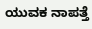ಯುವಕ ನಾಪತ್ತೆ